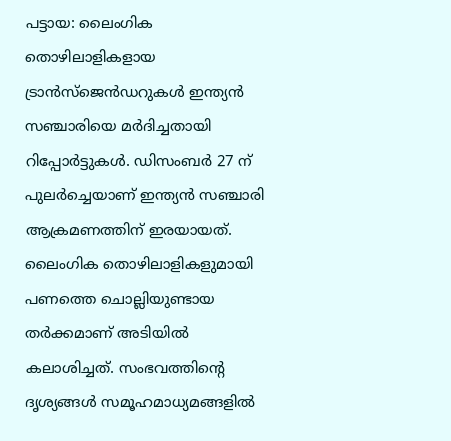പട്ടായ: ലൈംഗിക തൊഴിലാളികളായ ട്രാൻസ്ജെൻഡറുകൾ ഇന്ത്യൻ സഞ്ചാരിയെ മർദിച്ചതായി റിപ്പോർട്ടുകൾ. ഡിസംബർ 27 ന് പുലർച്ചെയാണ് ഇന്ത്യൻ സഞ്ചാരി ആക്രമണത്തിന് ഇരയായത്. ലൈംഗിക തൊഴിലാളികളുമായി പണത്തെ ചൊല്ലിയുണ്ടായ തർക്കമാണ് അടിയിൽ കലാശിച്ചത്. സംഭവത്തിന്റെ ദൃശ്യങ്ങൾ സമൂഹമാധ്യമങ്ങളിൽ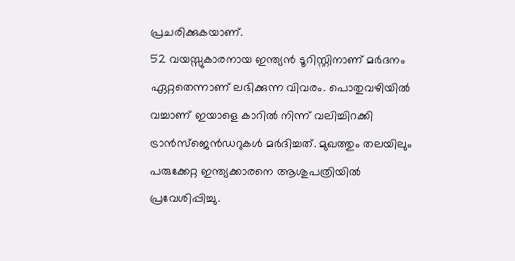പ്രചരിക്കുകയാണ്.
52 വയസ്സുകാരനായ ഇന്ത്യൻ ടൂറിസ്റ്റിനാണ് മർദനം ഏറ്റതെന്നാണ് ലഭിക്കുന്ന വിവരം. പൊതുവഴിയിൽ വച്ചാണ് ഇയാളെ കാറിൽ നിന്ന് വലിച്ചിറക്കി ട്രാൻസ്ജെൻഡറുകൾ മർദിച്ചത്. മുഖത്തും തലയിലും പരുക്കേറ്റ ഇന്ത്യക്കാരനെ ആശുപത്രിയിൽ പ്രവേശിപ്പിച്ചു.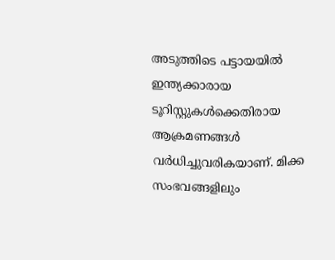അടുത്തിടെ പട്ടായയിൽ ഇന്ത്യക്കാരായ ടൂറിസ്റ്റുകൾക്കെതിരായ ആക്രമണങ്ങൾ വർധിച്ചുവരികയാണ്. മിക്ക സംഭവങ്ങളിലും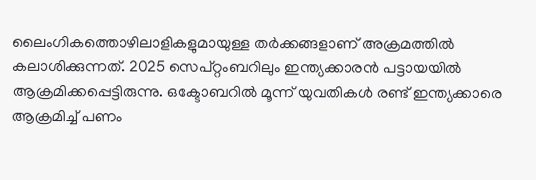ലൈംഗികത്തൊഴിലാളികളുമായുള്ള തർക്കങ്ങളാണ് അക്രമത്തിൽ കലാശിക്കുന്നത്. 2025 സെപ്റ്റംബറിലും ഇന്ത്യക്കാരൻ പട്ടായയിൽ ആക്രമിക്കപ്പെട്ടിരുന്നു. ഒക്ടോബറിൽ മൂന്ന് യുവതികൾ രണ്ട് ഇന്ത്യക്കാരെ ആക്രമിച്ച് പണം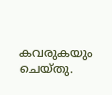കവരുകയും ചെയ്തു.